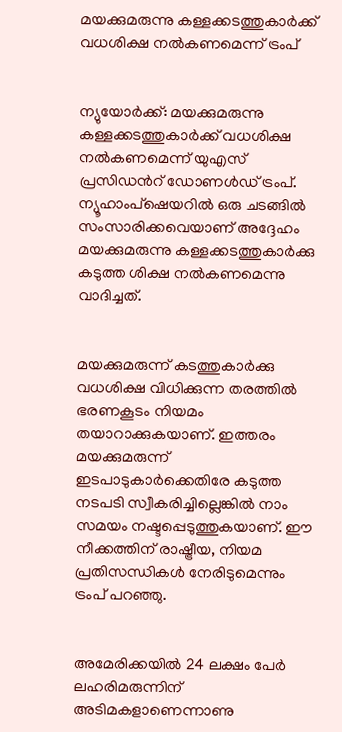മയക്കുമരുന്നു കള്ളക്കടത്തുകാര്‍ക്ക് വധശിക്ഷ നല്‍കണമെന്ന് ട്രംപ്


ന്യുയോര്‍ക്ക്: മയക്കുമരുന്നു കള്ളക്കടത്തുകാര്‍ക്ക് വധശിക്ഷ നല്‍കണമെന്ന് യുഎസ് പ്രസിഡന്‍റ് ഡോണള്‍ഡ് ട്രംപ്. ന്യൂഹാംപ്ഷെയറില്‍ ഒരു ചടങ്ങില്‍ സംസാരിക്കവെയാണ് അദ്ദേഹം മയക്കുമരുന്നു കള്ളക്കടത്തുകാര്‍ക്കു കടുത്ത ശിക്ഷ നല്‍കണമെന്നു വാദിച്ചത്.


മയക്കുമരുന്ന് കടത്തുകാര്‍ക്കു വധശിക്ഷ വിധിക്കുന്ന തരത്തില്‍ ഭരണകൂടം നിയമം തയാറാക്കുകയാണ്. ഇത്തരം മയക്കുമരുന്ന് ഇടപാടുകാര്‍ക്കെതിരേ കടുത്ത നടപടി സ്വീകരിച്ചില്ലെങ്കില്‍ നാം സമയം നഷ്ടപ്പെടുത്തുകയാണ്. ഈ നീക്കത്തിന് രാഷ്ട്രീയ, നിയമ പ്രതിസന്ധികള്‍ നേരിടുമെന്നും ട്രംപ് പറഞ്ഞു.


അമേരിക്കയില്‍ 24 ലക്ഷം പേര്‍ ലഹരിമരുന്നിന് അടിമകളാണെന്നാണു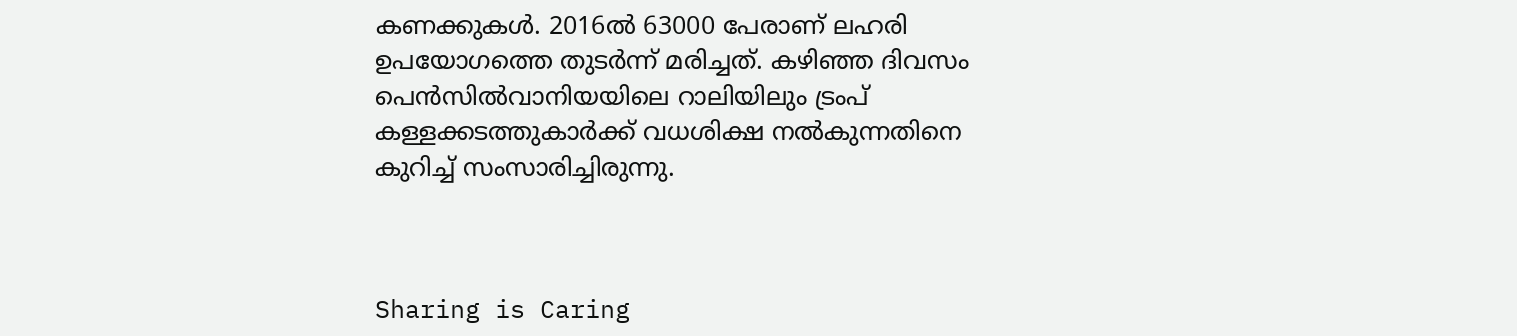കണക്കുകള്‍. 2016ല്‍ 63000 പേരാണ് ലഹരി ഉപയോഗത്തെ തുടര്‍ന്ന് മരിച്ചത്. കഴിഞ്ഞ ദിവസം പെന്‍സില്‍വാനിയയിലെ റാലിയിലും ട്രംപ് കള്ളക്കടത്തുകാര്‍ക്ക് വധശിക്ഷ നല്‍കുന്നതിനെ കുറിച്ച്‌ സംസാരിച്ചിരുന്നു.



Sharing is Caring